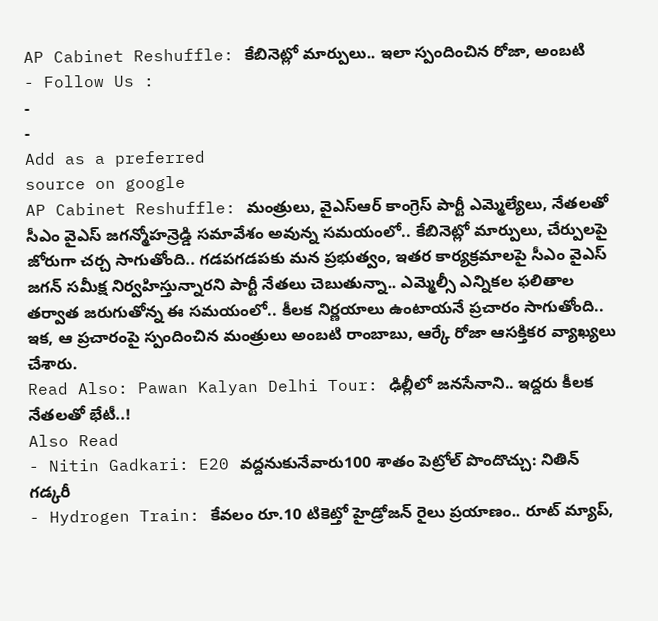AP Cabinet Reshuffle: కేబినెట్లో మార్పులు.. ఇలా స్పందించిన రోజా, అంబటి
- Follow Us :
-
-
Add as a preferred
source on google
AP Cabinet Reshuffle: మంత్రులు, వైఎస్ఆర్ కాంగ్రెస్ పార్టీ ఎమ్మెల్యేలు, నేతలతో సీఎం వైఎస్ జగన్మోహన్రెడ్డి సమావేశం అవున్న సమయంలో.. కేబినెట్లో మార్పులు, చేర్పులపై జోరుగా చర్చ సాగుతోంది.. గడపగడపకు మన ప్రభుత్వం, ఇతర కార్యక్రమాలపై సీఎం వైఎస్ జగన్ సమీక్ష నిర్వహిస్తున్నారని పార్టీ నేతలు చెబుతున్నా.. ఎమ్మెల్సీ ఎన్నికల ఫలితాల తర్వాత జరుగుతోన్న ఈ సమయంలో.. కీలక నిర్ణయాలు ఉంటాయనే ప్రచారం సాగుతోంది.. ఇక, ఆ ప్రచారంపై స్పందించిన మంత్రులు అంబటి రాంబాబు, ఆర్కే రోజా ఆసక్తికర వ్యాఖ్యలు చేశారు.
Read Also: Pawan Kalyan Delhi Tour: ఢిల్లీలో జనసేనాని.. ఇద్దరు కీలక నేతలతో భేటీ..!
Also Read
- Nitin Gadkari: E20 వద్దనుకునేవారు100 శాతం పెట్రోల్ పొందొచ్చు: నితిన్ గడ్కరీ
- Hydrogen Train: కేవలం రూ.10 టికెట్తో హైడ్రోజన్ రైలు ప్రయాణం.. రూట్ మ్యాప్,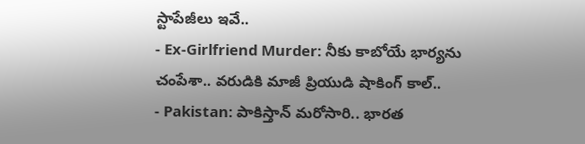స్టాపేజీలు ఇవే..
- Ex-Girlfriend Murder: నీకు కాబోయే భార్యను చంపేశా.. వరుడికి మాజీ ప్రియుడి షాకింగ్ కాల్..
- Pakistan: పాకిస్తాన్ మరోసారి.. భారత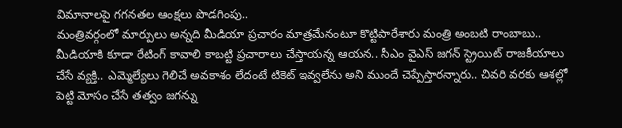విమానాలపై గగనతల ఆంక్షలు పొడగింపు..
మంత్రివర్గంలో మార్పులు అన్నది మీడియా ప్రచారం మాత్రమేనంటూ కొట్టిపారేశారు మంత్రి అంబటి రాంబాబు.. మీడియాకి కూడా రేటింగ్ కావాలి కాబట్టి ప్రచారాలు చేస్తాయన్న ఆయన.. సీఎం వైఎస్ జగన్ స్ట్రెయిట్ రాజకీయాలు చేసే వ్యక్తి.. ఎమ్మెల్యేలు గెలిచే అవకాశం లేదంటే టికెట్ ఇవ్వలేను అని ముందే చెప్పేస్తారన్నారు.. చివరి వరకు ఆశల్లో పెట్టి మోసం చేసే తత్వం జగన్ను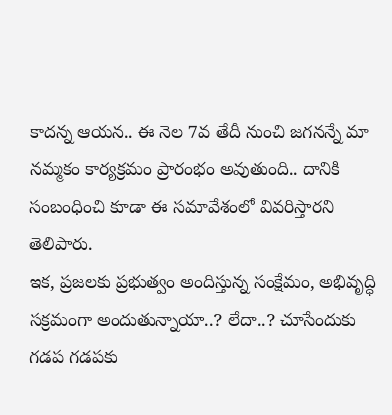కాదన్న ఆయన.. ఈ నెల 7వ తేదీ నుంచి జగనన్నే మా నమ్మకం కార్యక్రమం ప్రారంభం అవుతుంది.. దానికి సంబంధించి కూడా ఈ సమావేశంలో వివరిస్తారని తెలిపారు.
ఇక, ప్రజలకు ప్రభుత్వం అందిస్తున్న సంక్షేమం, అభివృద్ధి సక్రమంగా అందుతున్నాయా..? లేదా..? చూసేందుకు గడప గడపకు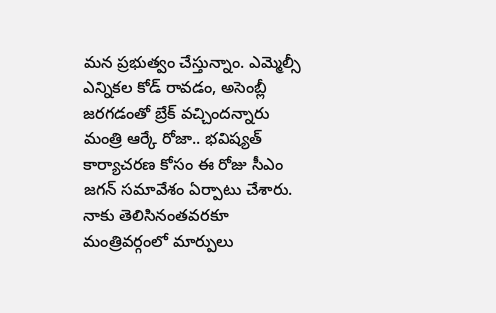మన ప్రభుత్వం చేస్తున్నాం. ఎమ్మెల్సీ ఎన్నికల కోడ్ రావడం, అసెంబ్లీ జరగడంతో బ్రేక్ వచ్చిందన్నారు మంత్రి ఆర్కే రోజా.. భవిష్యత్ కార్యాచరణ కోసం ఈ రోజు సీఎం జగన్ సమావేశం ఏర్పాటు చేశారు. నాకు తెలిసినంతవరకూ మంత్రివర్గంలో మార్పులు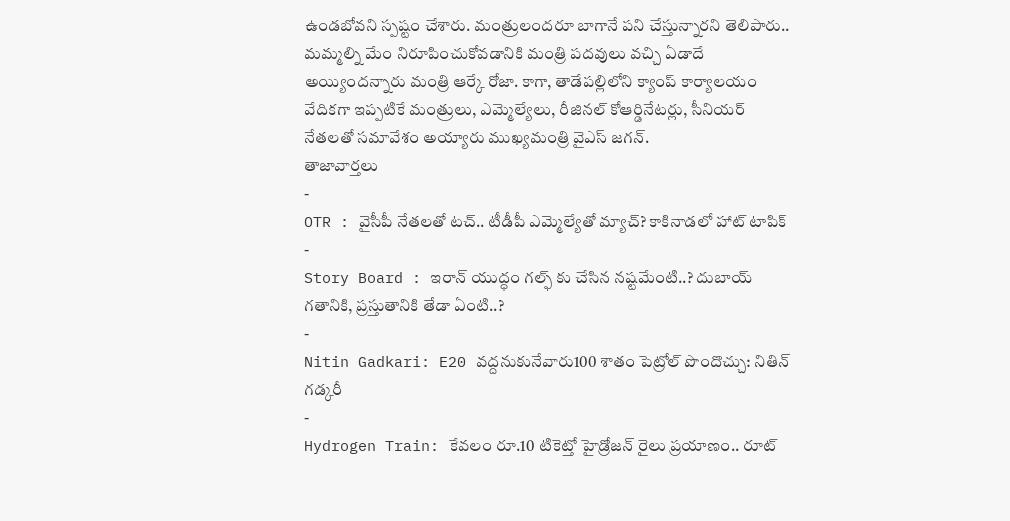ఉండబోవని స్పష్టం చేశారు. మంత్రులందరూ బాగానే పని చేస్తున్నారని తెలిపారు.. మమ్మల్ని మేం నిరూపించుకోవడానికి మంత్రి పదవులు వచ్చి ఏడాదే అయ్యిందన్నారు మంత్రి ఆర్కే రోజా. కాగా, తాడేపల్లిలోని క్యాంప్ కార్యాలయం వేదికగా ఇప్పటికే మంత్రులు, ఎమ్మెల్యేలు, రీజినల్ కోఆర్డినేటర్లు, సీనియర్ నేతలతో సమావేశం అయ్యారు ముఖ్యమంత్రి వైఎస్ జగన్.
తాజావార్తలు
-
OTR : వైసీపీ నేతలతో టచ్.. టీడీపీ ఎమ్మెల్యేతో మ్యాచ్? కాకినాడలో హాట్ టాపిక్
-
Story Board : ఇరాన్ యుద్ధం గల్ఫ్ కు చేసిన నష్టమేంటి..? దుబాయ్ గతానికి, ప్రస్తుతానికి తేడా ఏంటి..?
-
Nitin Gadkari: E20 వద్దనుకునేవారు100 శాతం పెట్రోల్ పొందొచ్చు: నితిన్ గడ్కరీ
-
Hydrogen Train: కేవలం రూ.10 టికెట్తో హైడ్రోజన్ రైలు ప్రయాణం.. రూట్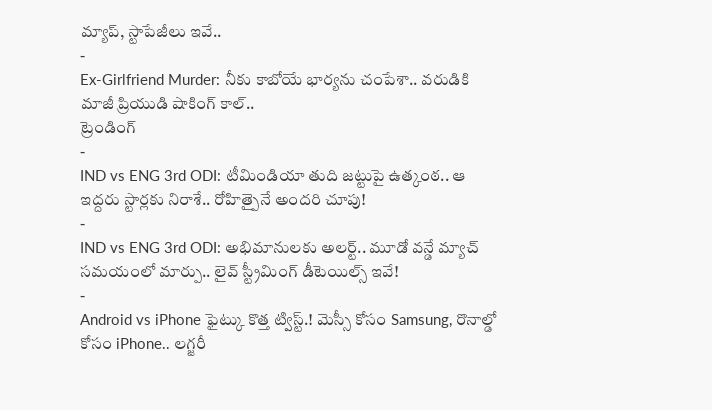మ్యాప్, స్టాపేజీలు ఇవే..
-
Ex-Girlfriend Murder: నీకు కాబోయే భార్యను చంపేశా.. వరుడికి మాజీ ప్రియుడి షాకింగ్ కాల్..
ట్రెండింగ్
-
IND vs ENG 3rd ODI: టీమిండియా తుది జట్టుపై ఉత్కంఠ.. ఆ ఇద్దరు స్టార్లకు నిరాశే.. రోహిత్పైనే అందరి చూపు!
-
IND vs ENG 3rd ODI: అభిమానులకు అలర్ట్.. మూడో వన్డే మ్యాచ్ సమయంలో మార్పు.. లైవ్ స్ట్రీమింగ్ డీటెయిల్స్ ఇవే!
-
Android vs iPhone ఫైట్కు కొత్త ట్విస్ట్.! మెస్సీ కోసం Samsung, రొనాల్డో కోసం iPhone.. లగ్జరీ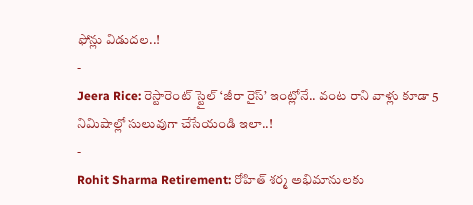ఫోన్లు విడుదల..!
-
Jeera Rice: రెస్టారెంట్ స్టైల్ ‘జీరా రైస్’ ఇంట్లోనే.. వంట రాని వాళ్లు కూడా 5 నిమిషాల్లో సులువుగా చేసేయండి ఇలా..!
-
Rohit Sharma Retirement: రోహిత్ శర్మ అభిమానులకు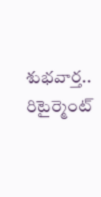శుభవార్త.. రిటైర్మెంట్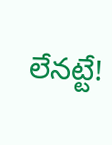లేనట్టే!